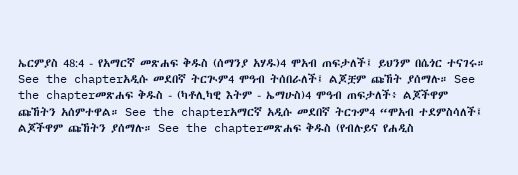ኤርምያስ 48:4 - የአማርኛ መጽሐፍ ቅዱስ (ሰማንያ አሃዱ)4 ሞአብ ጠፍታለች፤ ይህንም በሴጎር ተናገሩ። See the chapterአዲሱ መደበኛ ትርጒም4 ሞዓብ ትሰበራለች፤ ልጆቿም ጩኸት ያሰማሉ። See the chapterመጽሐፍ ቅዱስ - (ካቶሊካዊ እትም - ኤማሁስ)4 ሞዓብ ጠፍታለች፥ ልጆችዋም ጩኸትን አሰምተዋል። See the chapterአማርኛ አዲሱ መደበኛ ትርጉም4 “ሞአብ ተደምስሳለች፤ ልጆችዋም ጩኸትን ያሰማሉ። See the chapterመጽሐፍ ቅዱስ (የብሉይና የሐዲስ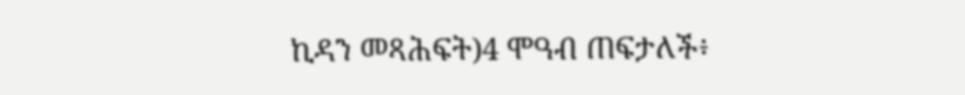ኪዳን መጻሕፍት)4 ሞዓብ ጠፍታለች፥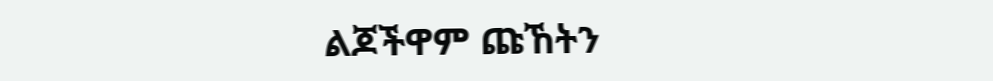ልጆችዋም ጩኸትን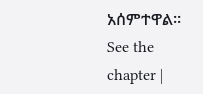አሰምተዋል። See the chapter |